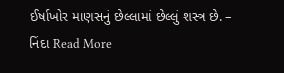ઈર્ષાખોર માણસનું છેલ્લામાં છેલ્લું શસ્ત્ર છે. – નિંદા Read More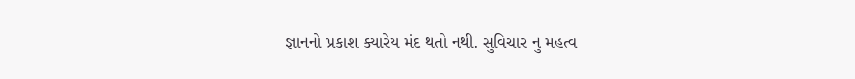જ્ઞાનનો પ્રકાશ ક્યારેય મંદ થતો નથી. સુવિચાર નુ મહત્વ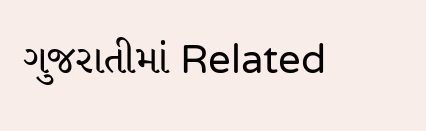ગુજરાતીમાં Related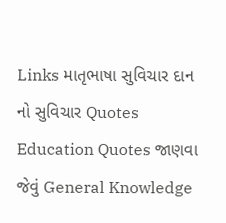Links માતૃભાષા સુવિચાર દાન નો સુવિચાર Quotes Education Quotes જાણવા જેવું General Knowledge